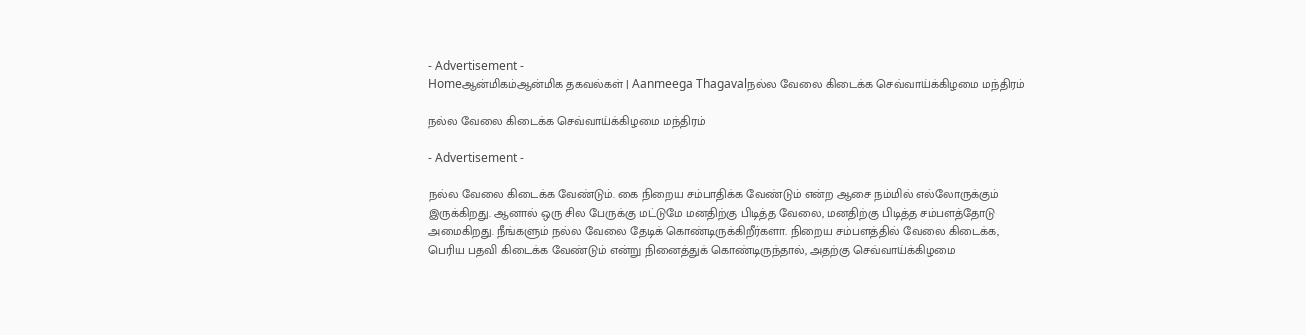- Advertisement -
Homeஆன்மிகம்ஆன்மிக தகவல்கள் | Aanmeega Thagavalநல்ல வேலை கிடைக்க செவ்வாய்க்கிழமை மந்திரம்

நல்ல வேலை கிடைக்க செவ்வாய்க்கிழமை மந்திரம்

- Advertisement -

நல்ல வேலை கிடைக்க வேண்டும். கை நிறைய சம்பாதிக்க வேண்டும் என்ற ஆசை நம்மில் எல்லோருக்கும் இருக்கிறது. ஆனால் ஒரு சில பேருக்கு மட்டுமே மனதிற்கு பிடித்த வேலை, மனதிற்கு பிடித்த சம்பளத்தோடு அமைகிறது. நீங்களும் நல்ல வேலை தேடிக் கொண்டிருக்கிறீர்களா. நிறைய சம்பளத்தில் வேலை கிடைக்க, பெரிய பதவி கிடைக்க வேண்டும் என்று நினைத்துக் கொண்டிருந்தால், அதற்கு செவ்வாய்க்கிழமை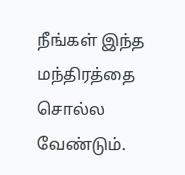நீங்கள் இந்த மந்திரத்தை சொல்ல வேண்டும்.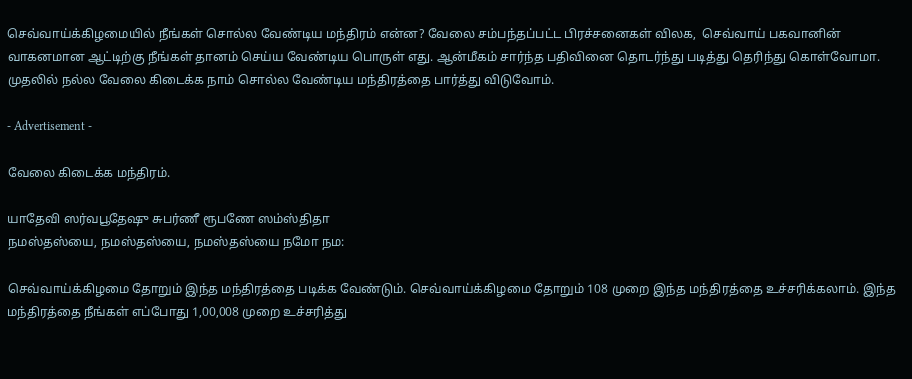செவ்வாய்க்கிழமையில் நீங்கள் சொல்ல வேண்டிய மந்திரம் என்ன? வேலை சம்பந்தப்பட்ட பிரச்சனைகள் விலக,  செவ்வாய் பகவானின் வாகனமான ஆட்டிற்கு நீங்கள் தானம் செய்ய வேண்டிய பொருள் எது. ஆன்மீகம் சார்ந்த பதிவினை தொடர்ந்து படித்து தெரிந்து கொள்வோமா. முதலில் நல்ல வேலை கிடைக்க நாம் சொல்ல வேண்டிய மந்திரத்தை பார்த்து விடுவோம்.

- Advertisement -

வேலை கிடைக்க மந்திரம்.

யாதேவி ஸர்வபூதேஷு சுபர்ணீ ரூபணே ஸம்ஸ்திதா
நமஸ்தஸ்யை, நமஸ்தஸ்யை, நமஸ்தஸ்யை நமோ நம:

செவ்வாய்க்கிழமை தோறும் இந்த மந்திரத்தை படிக்க வேண்டும். செவ்வாய்க்கிழமை தோறும் 108 முறை இந்த மந்திரத்தை உச்சரிக்கலாம். இந்த மந்திரத்தை நீங்கள் எப்போது 1,00,008 முறை உச்சரித்து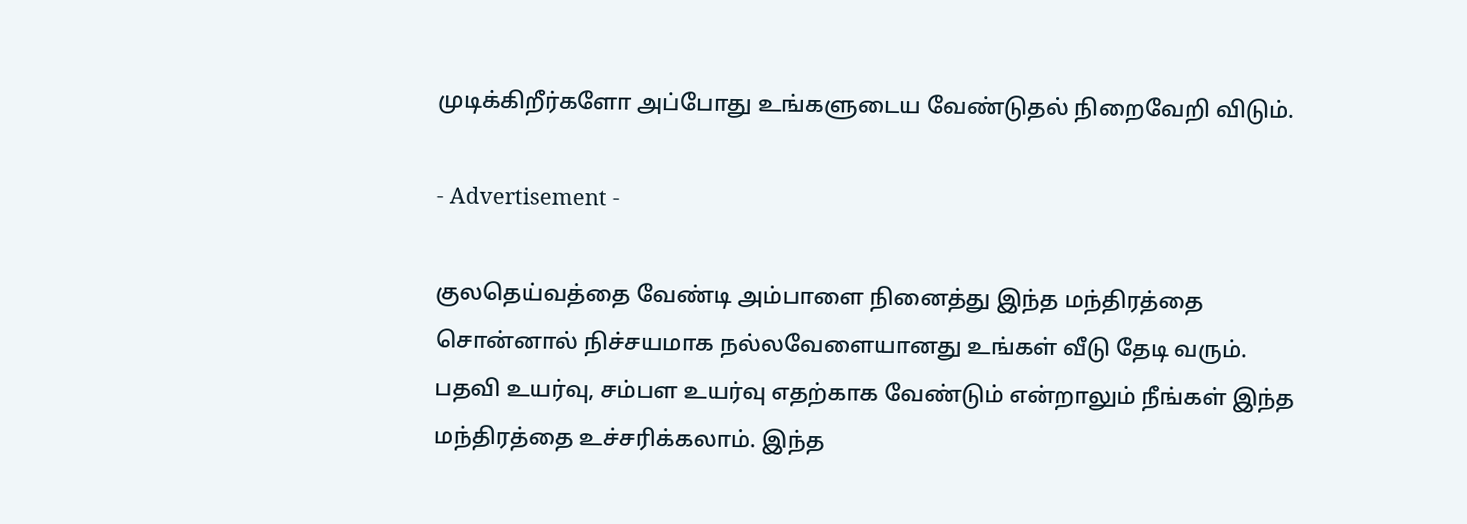முடிக்கிறீர்களோ அப்போது உங்களுடைய வேண்டுதல் நிறைவேறி விடும்.

- Advertisement -

குலதெய்வத்தை வேண்டி அம்பாளை நினைத்து இந்த மந்திரத்தை சொன்னால் நிச்சயமாக நல்லவேளையானது உங்கள் வீடு தேடி வரும். பதவி உயர்வு, சம்பள உயர்வு எதற்காக வேண்டும் என்றாலும் நீங்கள் இந்த மந்திரத்தை உச்சரிக்கலாம். இந்த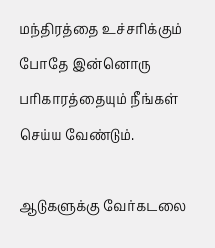மந்திரத்தை உச்சரிக்கும் போதே இன்னொரு பரிகாரத்தையும் நீங்கள் செய்ய வேண்டும்.

ஆடுகளுக்கு வேர்கடலை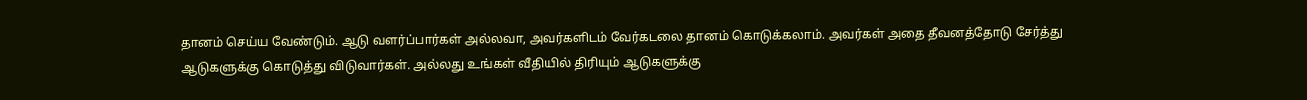தானம் செய்ய வேண்டும். ஆடு வளர்ப்பார்கள் அல்லவா, அவர்களிடம் வேர்கடலை தானம் கொடுக்கலாம். அவர்கள் அதை தீவனத்தோடு சேர்த்து ஆடுகளுக்கு கொடுத்து விடுவார்கள். அல்லது உங்கள் வீதியில் திரியும் ஆடுகளுக்கு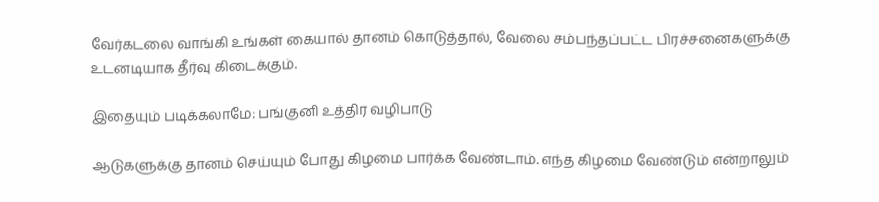வேர்கடலை வாங்கி உங்கள் கையால் தானம் கொடுத்தால், வேலை சம்பந்தப்பட்ட பிரச்சனைகளுக்கு உடனடியாக தீர்வு கிடைக்கும்.

இதையும் படிக்கலாமே: பங்குனி உத்திர வழிபாடு

ஆடுகளுக்கு தானம் செய்யும் போது கிழமை பார்க்க வேண்டாம். எந்த கிழமை வேண்டும் என்றாலும்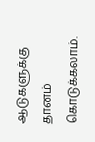ஆடுகளுக்கு தானம் கொடுக்கலாம்.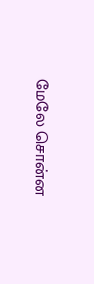மேலே சொன்ன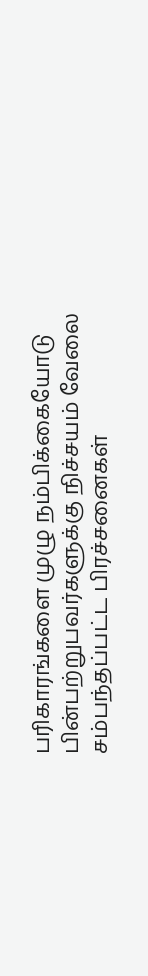பரிகாரங்களை முழு நம்பிக்கையோடு பின்பற்றுபவர்களுக்கு நிச்சயம் வேலை சம்பந்தப்பட்ட பிரச்சனைகள்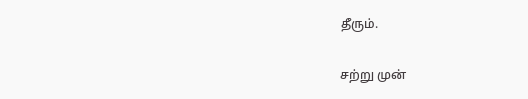தீரும்.

சற்று முன்